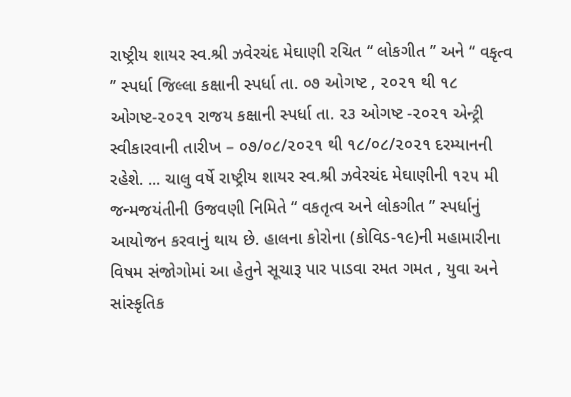રાષ્ટ્રીય શાયર સ્વ.શ્રી ઝવેરચંદ મેઘાણી રચિત ‘‘ લોકગીત ’’ અને ‘‘ વકૃત્વ ’’ સ્પર્ધા જિલ્લા કક્ષાની સ્પર્ધા તા. ૦૭ ઓગષ્ટ , ૨૦૨૧ થી ૧૮ ઓગષ્ટ-૨૦૨૧ રાજય કક્ષાની સ્પર્ધા તા. ૨૩ ઓગષ્ટ -૨૦૨૧ એન્ટ્રી સ્વીકારવાની તારીખ – ૦૭/૦૮/૨૦૨૧ થી ૧૮/૦૮/૨૦૨૧ દરમ્યાનની રહેશે. ... ચાલુ વર્ષે રાષ્ટ્રીય શાયર સ્વ.શ્રી ઝવેરચંદ મેઘાણીની ૧૨૫ મી જન્મજયંતીની ઉજવણી નિમિતે “ વકતૃત્વ અને લોકગીત ” સ્પર્ધાનું આયોજન કરવાનું થાય છે. હાલના કોરોના (કોવિડ-૧૯)ની મહામારીના વિષમ સંજોગોમાં આ હેતુને સૂચારૂ પાર પાડવા રમત ગમત , યુવા અને સાંસ્કૃતિક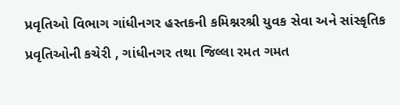પ્રવૃતિઓ વિભાગ ગાંધીનગર હસ્તકની કમિશ્નરશ્રી યુવક સેવા અને સાંસ્કૃતિક પ્રવૃતિઓની કચેરી , ગાંધીનગર તથા જિલ્લા રમત ગમત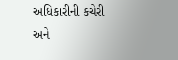અધિકારીની કચેરી અને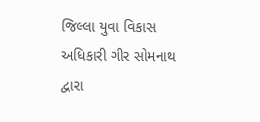જિલ્લા યુવા વિકાસ અધિકારી ગીર સોમનાથ દ્વારા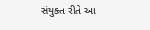સંયુક્ત રીતે આ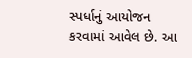સ્પર્ધાનું આયોજન કરવામાં આવેલ છે. આ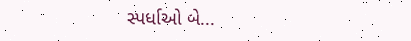સ્પર્ધાઓ બે...